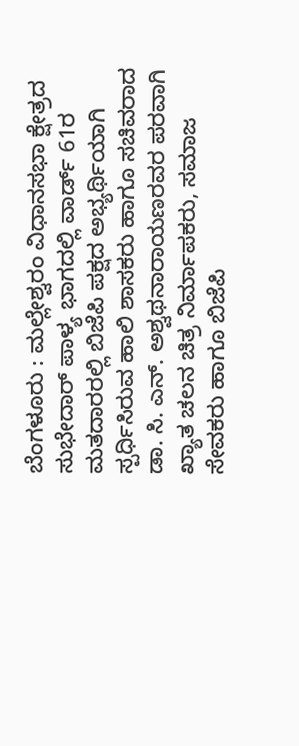ಬೆಂಗಳೂರು : ಮಲ್ಲೇಶ್ವರಂ ವಿಧಾನಸಭಾ ಕ್ಷೇತ್ರದ ಸುಭೇದಾರ್ ಪಾಳ್ಯ ಭಾಗದಲ್ಲಿ ವಾರ್ಡ್ 61ರ ಮತದಾರರಲ್ಲಿ ಬಿಜೆಪಿ ಪಕ್ಷದ ಅಭ್ಯರ್ಥಿಯಾಗಿ ಸ್ಪರ್ಧಿಸಿರುವ ಹಾಲಿ ಶಾಸಕರು ಹಾಗೂ ಸಚಿವರಾದ ಡಾ. ಸಿ. ಎನ್. ಅಶ್ವಥನಾರಾಯಣರವರ ಪರವಾಗಿ ಖ್ಯಾತ ಚಲನ ಚಿತ್ರ ನಿರ್ಮಾಪಕರು, ಸಮಾಜ ಸೇವಕರು ಹಾಗೂ ಬಿಜೆಪಿ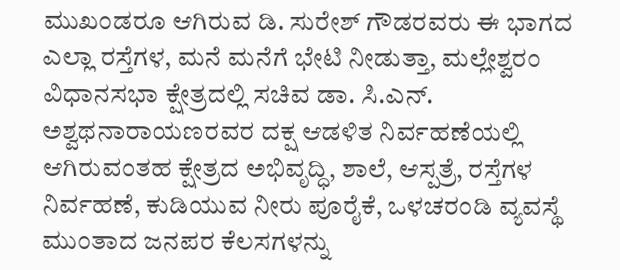ಮುಖಂಡರೂ ಆಗಿರುವ ಡಿ. ಸುರೇಶ್ ಗೌಡರವರು ಈ ಭಾಗದ ಎಲ್ಲಾ ರಸ್ತೆಗಳ, ಮನೆ ಮನೆಗೆ ಭೇಟಿ ನೀಡುತ್ತಾ, ಮಲ್ಲೇಶ್ವರಂ ವಿಧಾನಸಭಾ ಕ್ಷೇತ್ರದಲ್ಲಿ ಸಚಿವ ಡಾ. ಸಿ.ಎನ್. ಅಶ್ವಥನಾರಾಯಣರವರ ದಕ್ಷ ಆಡಳಿತ ನಿರ್ವಹಣೆಯಲ್ಲಿ ಆಗಿರುವಂತಹ ಕ್ಷೇತ್ರದ ಅಭಿವೃದ್ಧಿ, ಶಾಲೆ, ಆಸ್ಪತ್ರೆ, ರಸ್ತೆಗಳ ನಿರ್ವಹಣೆ, ಕುಡಿಯುವ ನೀರು ಪೂರೈಕೆ, ಒಳಚರಂಡಿ ವ್ಯವಸ್ಥೆ ಮುಂತಾದ ಜನಪರ ಕೆಲಸಗಳನ್ನು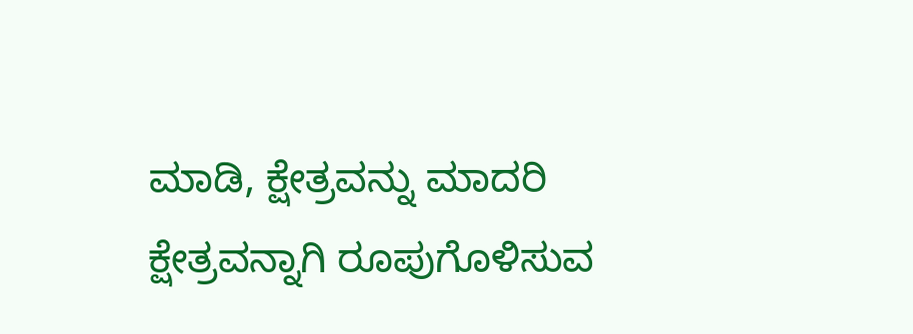ಮಾಡಿ, ಕ್ಷೇತ್ರವನ್ನು ಮಾದರಿ ಕ್ಷೇತ್ರವನ್ನಾಗಿ ರೂಪುಗೊಳಿಸುವ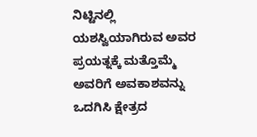ನಿಟ್ಟಿನಲ್ಲಿ ಯಶಸ್ವಿಯಾಗಿರುವ ಅವರ ಪ್ರಯತ್ನಕ್ಕೆ ಮತ್ತೊಮ್ಮೆ ಅವರಿಗೆ ಅವಕಾಶವನ್ನು ಒದಗಿಸಿ ಕ್ಷೇತ್ರದ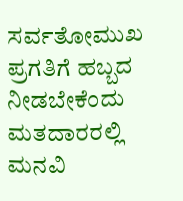ಸರ್ವತೋಮುಖ ಪ್ರಗತಿಗೆ ಹಬ್ಬದ ನೀಡಬೇಕೆಂದು ಮತದಾರರಲ್ಲಿ ಮನವಿ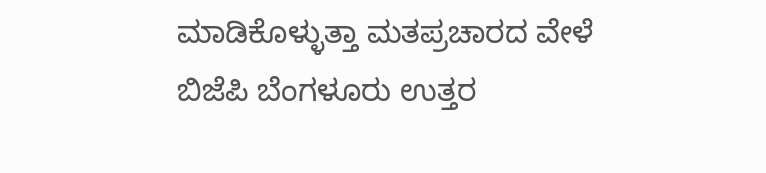ಮಾಡಿಕೊಳ್ಳುತ್ತಾ ಮತಪ್ರಚಾರದ ವೇಳೆ ಬಿಜೆಪಿ ಬೆಂಗಳೂರು ಉತ್ತರ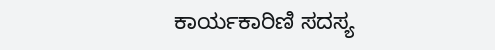ಕಾರ್ಯಕಾರಿಣಿ ಸದಸ್ಯ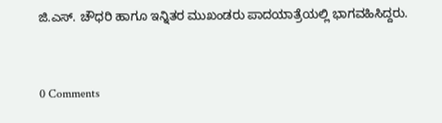ಜಿ.ಎಸ್. ಚೌಧರಿ ಹಾಗೂ ಇನ್ನಿತರ ಮುಖಂಡರು ಪಾದಯಾತ್ರೆಯಲ್ಲಿ ಭಾಗವಹಿಸಿದ್ದರು.


0 Comments